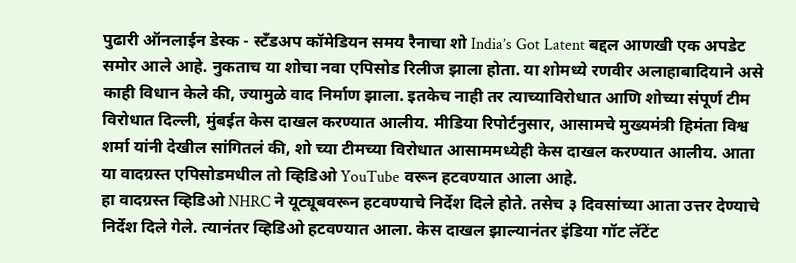पुढारी ऑनलाईन डेस्क - स्टँडअप कॉमेडियन समय रैनाचा शो India’s Got Latent बद्दल आणखी एक अपडेट समोर आले आहे. नुकताच या शोचा नवा एपिसोड रिलीज झाला होता. या शोमध्ये रणवीर अलाहाबादियाने असे काही विधान केले की, ज्यामुळे वाद निर्माण झाला. इतकेच नाही तर त्याच्याविरोधात आणि शोच्या संपूर्ण टीम विरोधात दिल्ली, मुंबईत केस दाखल करण्यात आलीय. मीडिया रिपोर्टनुसार, आसामचे मुख्यमंत्री हिमंता विश्व शर्मा यांनी देखील सांगितलं की, शो च्या टीमच्या विरोधात आसाममध्येही केस दाखल करण्यात आलीय. आता या वादग्रस्त एपिसोडमधील तो व्हिडिओ YouTube वरून हटवण्यात आला आहे.
हा वादग्रस्त व्हिडिओ NHRC ने यूट्यूबवरून हटवण्याचे निर्देश दिले होते. तसेच ३ दिवसांच्या आता उत्तर देण्याचे निर्देश दिले गेले. त्यानंतर व्हिडिओ हटवण्यात आला. केस दाखल झाल्यानंतर इंडिया गॉट लॅटेंट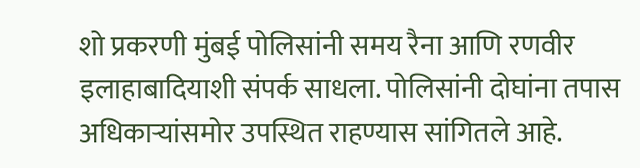शो प्रकरणी मुंबई पोलिसांनी समय रैना आणि रणवीर इलाहाबादियाशी संपर्क साधला. पोलिसांनी दोघांना तपास अधिकाऱ्यांसमोर उपस्थित राहण्यास सांगितले आहे.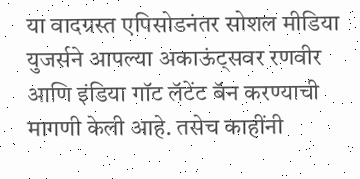या वादग्रस्त एपिसोडनंतर सोशल मीडिया युजर्सने आपल्या अकाऊंट्सवर रणवीर आणि इंडिया गॉट लॅटेंट बॅन करण्याची मागणी केली आहे. तसेच काहींनी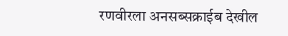रणवीरला अनसब्सक्राईब देखील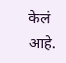केलं आहे.